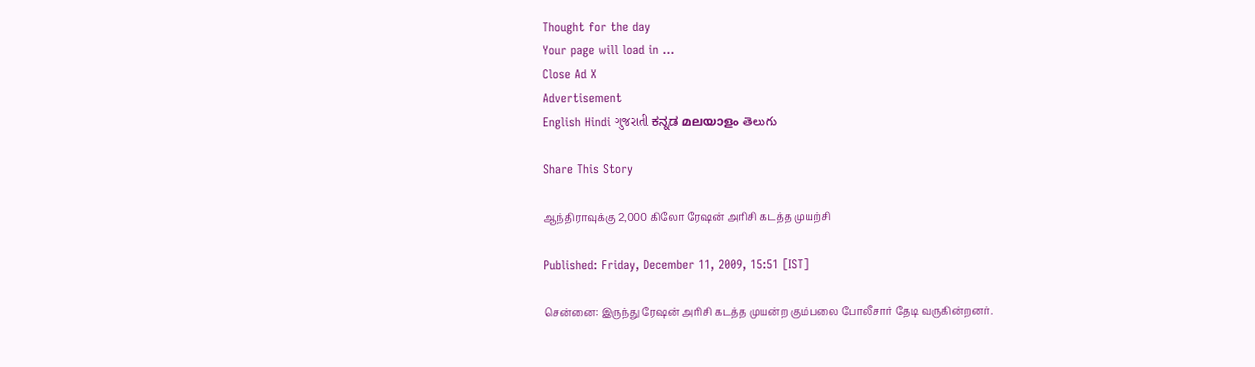Thought for the day
Your page will load in ...
Close Ad X
Advertisement
English Hindi ગુજરાતી ಕನ್ನಡ മലയാളം తెలుగు

Share This Story

ஆந்திராவுக்கு 2,000 கிலோ ரேஷன் அரிசி கடத்த முயற்சி

Published: Friday, December 11, 2009, 15:51 [IST]

சென்னை: இருந்து ரேஷன் அரிசி கடத்த முயன்ற கும்பலை போலீசார் தேடி வருகின்றனர்.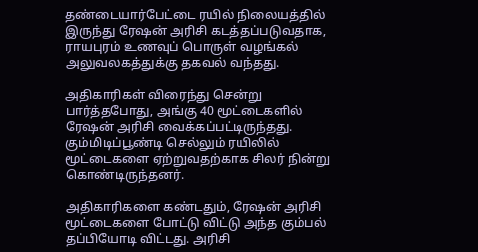தண்டையார்பேட்டை ரயில் நிலையத்தில் இருந்து ரேஷன் அரிசி கடத்தப்படுவதாக, ராயபுரம் உணவுப் பொருள் வழங்கல் அலுவலகத்துக்கு தகவல் வந்தது.

அதிகாரிகள் விரைந்து சென்று பார்த்தபோது, அங்கு 40 மூட்டைகளில் ரேஷன் அரிசி வைக்கப்பட்டிருந்தது. கும்மிடிப்பூண்டி செல்லும் ரயிலில் மூட்டைகளை ஏற்றுவதற்காக சிலர் நின்று கொண்டிருந்தனர்.

அதிகாரிகளை கண்டதும், ரேஷன் அரிசி மூட்டைகளை போட்டு விட்டு அந்த கும்பல் தப்பியோடி விட்டது. அரிசி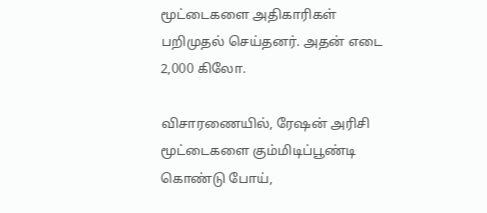மூட்டைகளை அதிகாரிகள் பறிமுதல் செய்தனர். அதன் எடை 2,000 கிலோ.

விசாரணையில், ரேஷன் அரிசி மூட்டைகளை கும்மிடிப்பூண்டி கொண்டு போய்,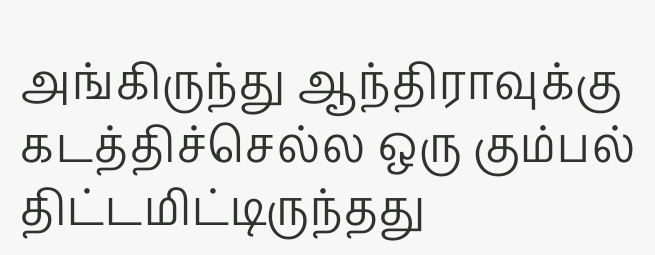அங்கிருந்து ஆந்திராவுக்கு கடத்திச்செல்ல ஒரு கும்பல் திட்டமிட்டிருந்தது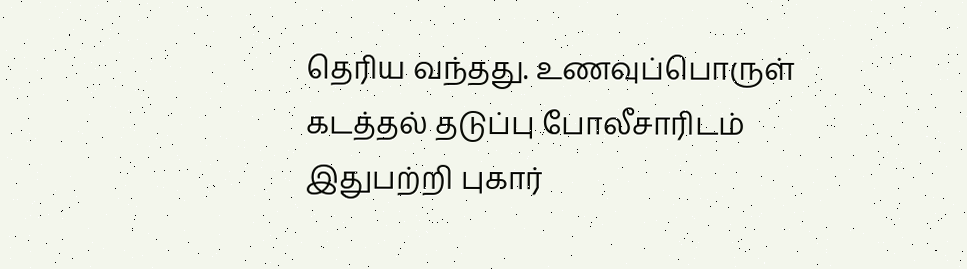தெரிய வந்தது. உணவுப்பொருள் கடத்தல் தடுப்பு போலீசாரிடம் இதுபற்றி புகார்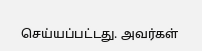செய்யப்பட்டது. அவர்கள்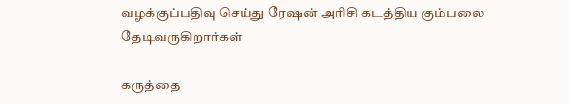வழக்குப்பதிவு செய்து ரேஷன் அரிசி கடத்திய கும்பலை தேடிவருகிறார்கள்

கருத்தை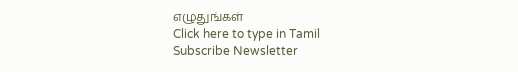எழுதுங்கள்
Click here to type in Tamil
Subscribe Newsletter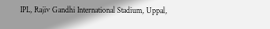IPL, Rajiv Gandhi International Stadium, Uppal,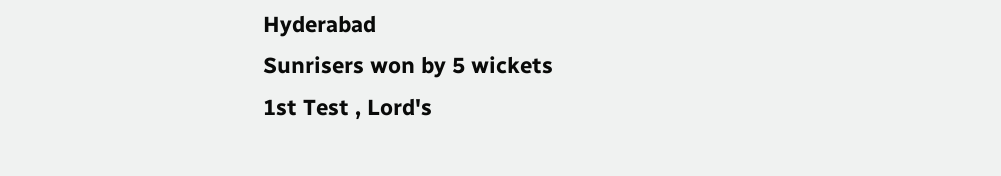Hyderabad
Sunrisers won by 5 wickets
1st Test , Lord's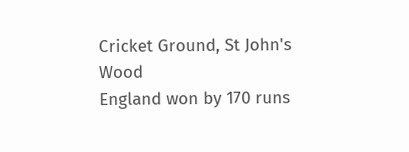Cricket Ground, St John's Wood
England won by 170 runs